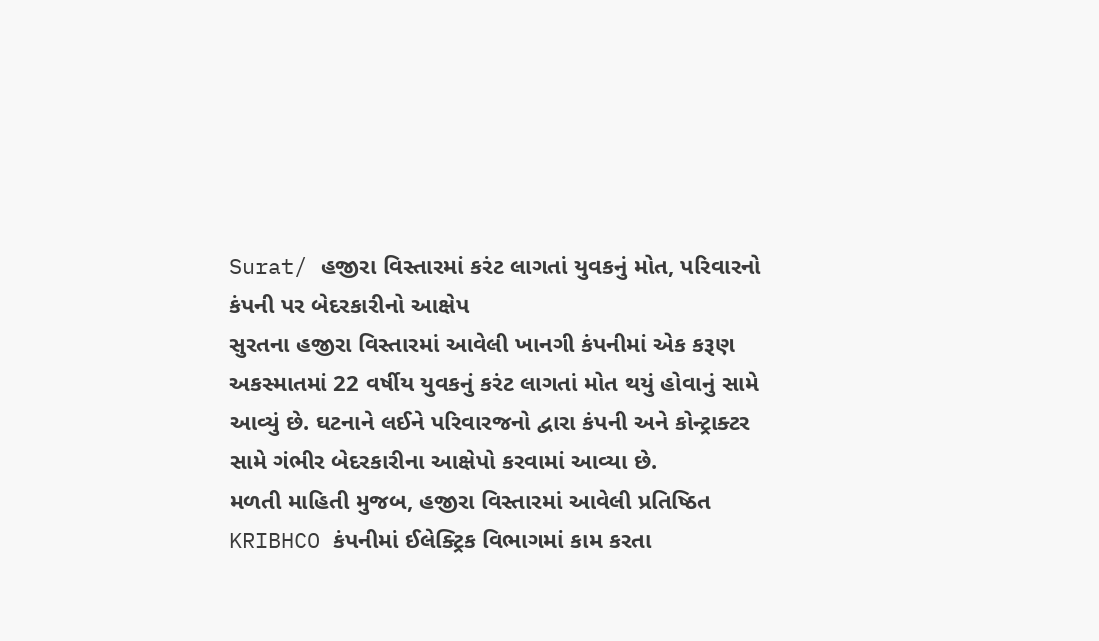Surat/ હજીરા વિસ્તારમાં કરંટ લાગતાં યુવકનું મોત, પરિવારનો કંપની પર બેદરકારીનો આક્ષેપ
સુરતના હજીરા વિસ્તારમાં આવેલી ખાનગી કંપનીમાં એક કરૂણ અકસ્માતમાં 22 વર્ષીય યુવકનું કરંટ લાગતાં મોત થયું હોવાનું સામે આવ્યું છે. ઘટનાને લઈને પરિવારજનો દ્વારા કંપની અને કોન્ટ્રાક્ટર સામે ગંભીર બેદરકારીના આક્ષેપો કરવામાં આવ્યા છે.
મળતી માહિતી મુજબ, હજીરા વિસ્તારમાં આવેલી પ્રતિષ્ઠિત KRIBHCO કંપનીમાં ઈલેક્ટ્રિક વિભાગમાં કામ કરતા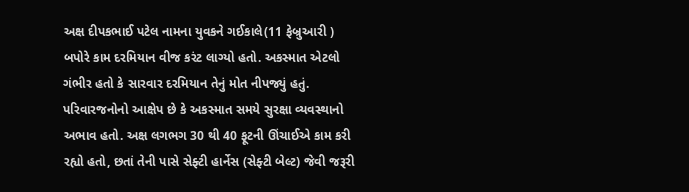અક્ષ દીપકભાઈ પટેલ નામના યુવકને ગઈકાલે(11 ફેબ્રુઆરી ) બપોરે કામ દરમિયાન વીજ કરંટ લાગ્યો હતો. અકસ્માત એટલો ગંભીર હતો કે સારવાર દરમિયાન તેનું મોત નીપજ્યું હતું.
પરિવારજનોનો આક્ષેપ છે કે અકસ્માત સમયે સુરક્ષા વ્યવસ્થાનો અભાવ હતો. અક્ષ લગભગ 30 થી 40 ફૂટની ઊંચાઈએ કામ કરી રહ્યો હતો, છતાં તેની પાસે સેફ્ટી હાર્નેસ (સેફ્ટી બેલ્ટ) જેવી જરૂરી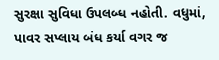સુરક્ષા સુવિધા ઉપલબ્ધ નહોતી. વધુમાં, પાવર સપ્લાય બંધ કર્યા વગર જ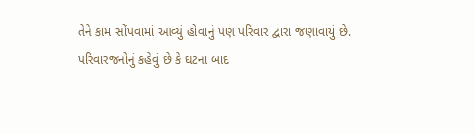તેને કામ સોંપવામાં આવ્યું હોવાનું પણ પરિવાર દ્વારા જણાવાયું છે.
પરિવારજનોનું કહેવું છે કે ઘટના બાદ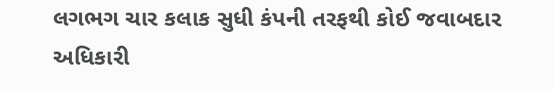લગભગ ચાર કલાક સુધી કંપની તરફથી કોઈ જવાબદાર અધિકારી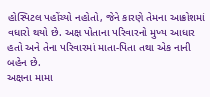હોસ્પિટલ પહોંચ્યો નહોતો, જેને કારણે તેમના આક્રોશમાં વધારો થયો છે. અક્ષ પોતાના પરિવારનો મુખ્ય આધાર હતો અને તેના પરિવારમાં માતા-પિતા તથા એક નાની બહેન છે.
અક્ષના મામા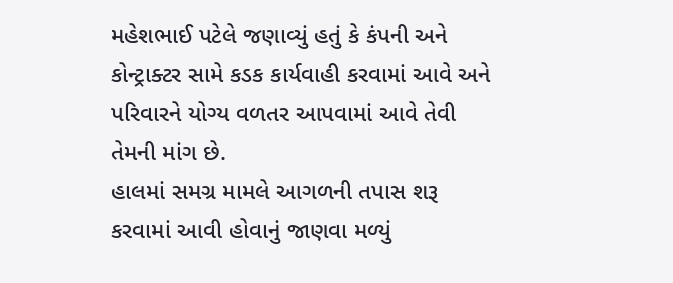મહેશભાઈ પટેલે જણાવ્યું હતું કે કંપની અને કોન્ટ્રાક્ટર સામે કડક કાર્યવાહી કરવામાં આવે અને પરિવારને યોગ્ય વળતર આપવામાં આવે તેવી તેમની માંગ છે.
હાલમાં સમગ્ર મામલે આગળની તપાસ શરૂ કરવામાં આવી હોવાનું જાણવા મળ્યું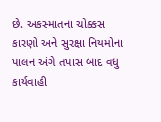છે. અકસ્માતના ચોક્કસ કારણો અને સુરક્ષા નિયમોના પાલન અંગે તપાસ બાદ વધુ કાર્યવાહી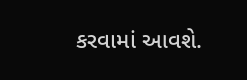કરવામાં આવશે.